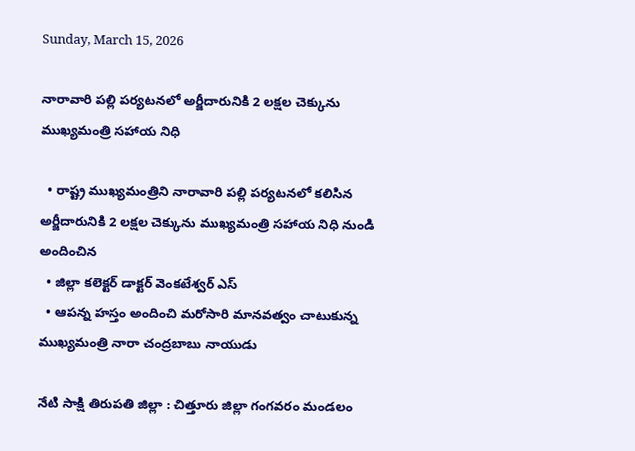Sunday, March 15, 2026

నారావారి పల్లి పర్యటనలో అర్జీదారునికి 2 లక్షల చెక్కును ముఖ్యమంత్రి సహాయ నిధి

  • రాష్ట్ర ముఖ్యమంత్రిని నారావారి పల్లి పర్యటనలో కలిసిన అర్జీదారునికి 2 లక్షల చెక్కును ముఖ్యమంత్రి సహాయ నిధి నుండి అందించిన
  • జిల్లా కలెక్టర్ డాక్టర్ వెంకటేశ్వర్ ఎస్
  • ఆపన్న హస్తం అందించి మరోసారి మానవత్వం చాటుకున్న ముఖ్యమంత్రి నారా చంద్రబాబు నాయుడు

నేటి సాక్షి తిరుపతి జిల్లా : చిత్తూరు జిల్లా గంగవరం మండలం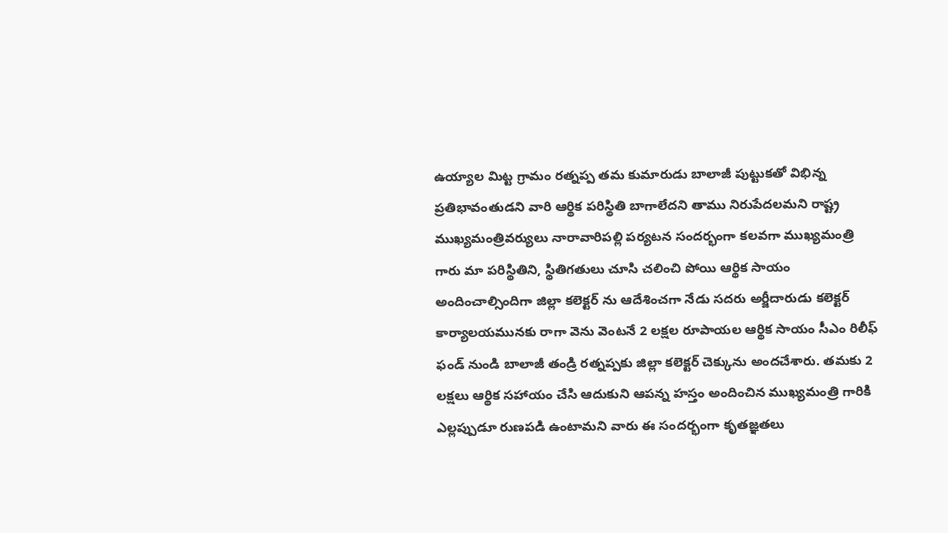ఉయ్యాల మిట్ట గ్రామం రత్నప్ప తమ కుమారుడు బాలాజీ పుట్టుకతో విభిన్న ప్రతిభావంతుడని వారి ఆర్థిక పరిస్థితి బాగాలేదని తాము నిరుపేదలమని రాష్ట్ర ముఖ్యమంత్రివర్యులు నారావారిపల్లి పర్యటన సందర్భంగా కలవగా ముఖ్యమంత్రి గారు మా పరిస్థితిని, స్థితిగతులు చూసి చలించి పోయి ఆర్థిక సాయం అందించాల్సిందిగా జిల్లా కలెక్టర్ ను ఆదేశించగా నేడు సదరు అర్జీదారుడు కలెక్టర్ కార్యాలయమునకు రాగా వెను వెంటనే 2 లక్షల రూపాయల ఆర్థిక సాయం సీఎం రిలీఫ్ ఫండ్ నుండి బాలాజీ తండ్రి రత్నప్పకు జిల్లా కలెక్టర్ చెక్కును అందచేశారు. తమకు 2 లక్షలు ఆర్థిక సహాయం చేసి ఆదుకుని ఆపన్న హస్తం అందించిన ముఖ్యమంత్రి గారికి ఎల్లప్పుడూ రుణపడి ఉంటామని వారు ఈ సందర్భంగా కృతజ్ఞతలు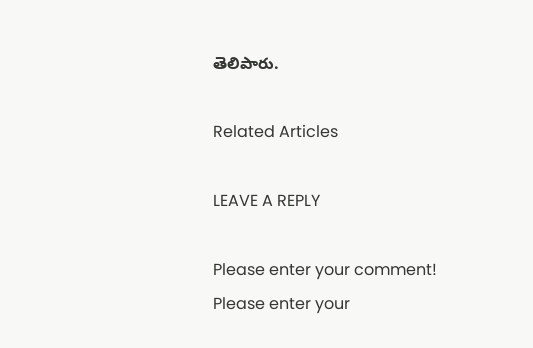తెలిపారు.

Related Articles

LEAVE A REPLY

Please enter your comment!
Please enter your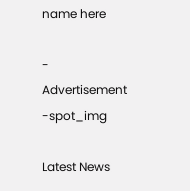name here

- Advertisement -spot_img

Latest News